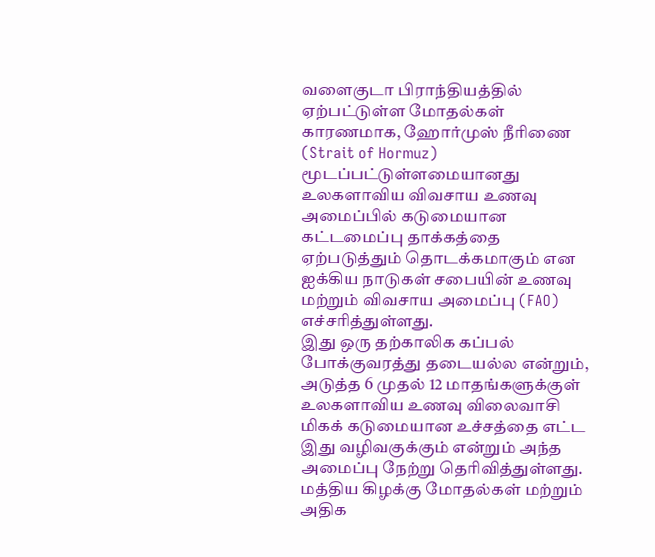வளைகுடா பிராந்தியத்தில் ஏற்பட்டுள்ள மோதல்கள் காரணமாக, ஹோர்முஸ் நீரிணை (Strait of Hormuz) மூடப்பட்டுள்ளமையானது உலகளாவிய விவசாய உணவு அமைப்பில் கடுமையான கட்டமைப்பு தாக்கத்தை ஏற்படுத்தும் தொடக்கமாகும் என ஐக்கிய நாடுகள் சபையின் உணவு மற்றும் விவசாய அமைப்பு (FAO) எச்சரித்துள்ளது.
இது ஒரு தற்காலிக கப்பல் போக்குவரத்து தடையல்ல என்றும், அடுத்த 6 முதல் 12 மாதங்களுக்குள் உலகளாவிய உணவு விலைவாசி மிகக் கடுமையான உச்சத்தை எட்ட இது வழிவகுக்கும் என்றும் அந்த அமைப்பு நேற்று தெரிவித்துள்ளது.
மத்திய கிழக்கு மோதல்கள் மற்றும் அதிக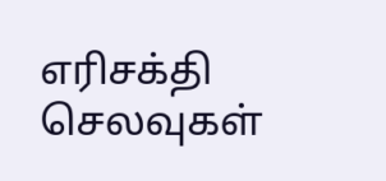எரிசக்தி செலவுகள்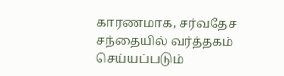காரணமாக, சர்வதேச சந்தையில் வர்த்தகம் செய்யப்படும்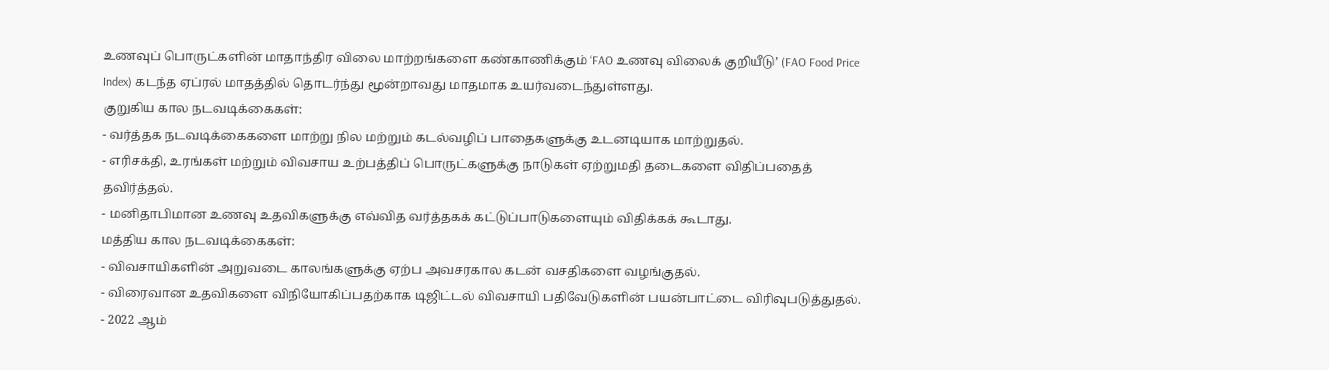உணவுப் பொருட்களின் மாதாந்திர விலை மாற்றங்களை கண்காணிக்கும் ‘FAO உணவு விலைக் குறியீடு’ (FAO Food Price Index) கடந்த ஏப்ரல் மாதத்தில் தொடர்ந்து மூன்றாவது மாதமாக உயர்வடைந்துள்ளது.
குறுகிய கால நடவடிக்கைகள்:
- வர்த்தக நடவடிக்கைகளை மாற்று நில மற்றும் கடல்வழிப் பாதைகளுக்கு உடனடியாக மாற்றுதல்.
- எரிசக்தி, உரங்கள் மற்றும் விவசாய உற்பத்திப் பொருட்களுக்கு நாடுகள் ஏற்றுமதி தடைகளை விதிப்பதைத் தவிர்த்தல்.
- மனிதாபிமான உணவு உதவிகளுக்கு எவ்வித வர்த்தகக் கட்டுப்பாடுகளையும் விதிக்கக் கூடாது.
மத்திய கால நடவடிக்கைகள்:
- விவசாயிகளின் அறுவடை காலங்களுக்கு ஏற்ப அவசரகால கடன் வசதிகளை வழங்குதல்.
- விரைவான உதவிகளை விநியோகிப்பதற்காக டிஜிட்டல் விவசாயி பதிவேடுகளின் பயன்பாட்டை விரிவுபடுத்துதல்.
- 2022 ஆம்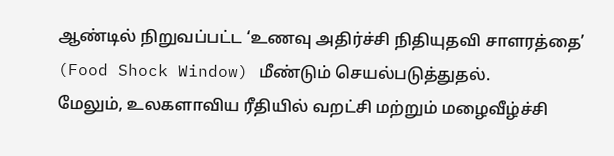ஆண்டில் நிறுவப்பட்ட ‘உணவு அதிர்ச்சி நிதியுதவி சாளரத்தை’ (Food Shock Window) மீண்டும் செயல்படுத்துதல்.
மேலும், உலகளாவிய ரீதியில் வறட்சி மற்றும் மழைவீழ்ச்சி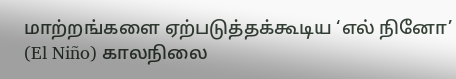மாற்றங்களை ஏற்படுத்தக்கூடிய ‘எல் நினோ’ (El Niño) காலநிலை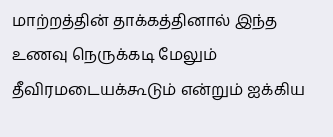மாற்றத்தின் தாக்கத்தினால் இந்த உணவு நெருக்கடி மேலும் தீவிரமடையக்கூடும் என்றும் ஐக்கிய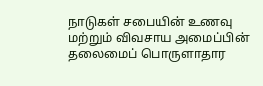நாடுகள் சபையின் உணவு மற்றும் விவசாய அமைப்பின் தலைமைப் பொருளாதார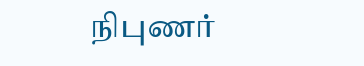நிபுணர்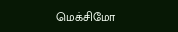மெக்சிமோ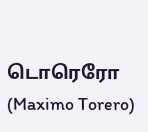டொரெரோ (Maximo Torero)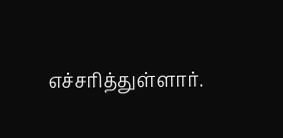எச்சரித்துள்ளார்.